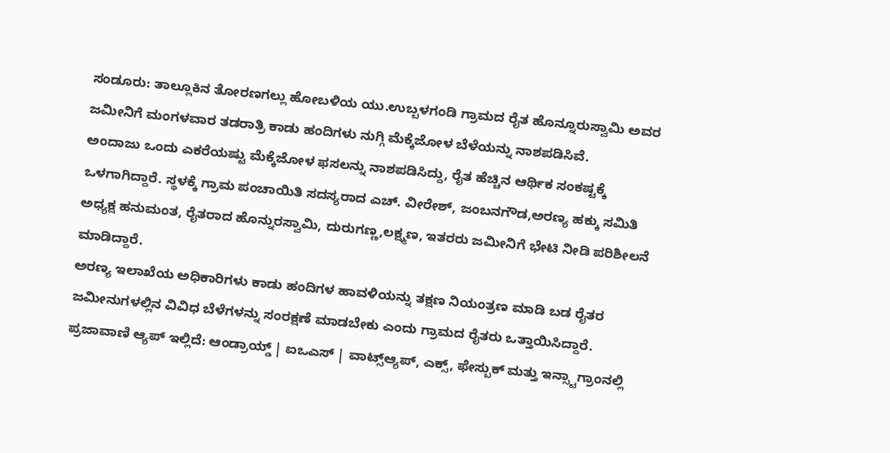ಸಂಡೂರು: ತಾಲ್ಲೂಕಿನ ತೋರಣಗಲ್ಲು ಹೋಬಳಿಯ ಯು.ಉಬ್ಬಳಗಂಡಿ ಗ್ರಾಮದ ರೈತ ಹೊನ್ನೂರುಸ್ವಾಮಿ ಅವರ ಜಮೀನಿಗೆ ಮಂಗಳವಾರ ತಡರಾತ್ರಿ ಕಾಡು ಹಂದಿಗಳು ನುಗ್ಗಿ ಮೆಕ್ಕೆಜೋಳ ಬೆಳೆಯನ್ನು ನಾಶಪಡಿಸಿವೆ.
ಅಂದಾಜು ಒಂದು ಎಕರೆಯಷ್ಟು ಮೆಕ್ಕೆಜೋಳ ಫಸಲನ್ನು ನಾಶಪಡಿಸಿದ್ದು, ರೈತ ಹೆಚ್ಚಿನ ಆರ್ಥಿಕ ಸಂಕಷ್ಟಕ್ಕೆ ಒಳಗಾಗಿದ್ದಾರೆ. ಸ್ಥಳಕ್ಕೆ ಗ್ರಾಮ ಪಂಚಾಯಿತಿ ಸದಸ್ಯರಾದ ಎಚ್. ವೀರೇಶ್, ಜಂಬನಗೌಡ,ಅರಣ್ಯ ಹಕ್ಕು ಸಮಿತಿ ಅಧ್ಯಕ್ಷ ಹನುಮಂತ, ರೈತರಾದ ಹೊನ್ನುರಸ್ವಾಮಿ, ದುರುಗಣ್ಣ,ಲಕ್ಷ್ಮಣ, ಇತರರು ಜಮೀನಿಗೆ ಭೇಟಿ ನೀಡಿ ಪರಿಶೀಲನೆ ಮಾಡಿದ್ದಾರೆ.
ಅರಣ್ಯ ಇಲಾಖೆಯ ಅಧಿಕಾರಿಗಳು ಕಾಡು ಹಂದಿಗಳ ಹಾವಳಿಯನ್ನು ತಕ್ಷಣ ನಿಯಂತ್ರಣ ಮಾಡಿ ಬಡ ರೈತರ ಜಮೀನುಗಳಲ್ಲಿನ ವಿವಿಧ ಬೆಳೆಗಳನ್ನು ಸಂರಕ್ಷಣೆ ಮಾಡಬೇಕು ಎಂದು ಗ್ರಾಮದ ರೈತರು ಒತ್ತಾಯಿಸಿದ್ದಾರೆ.
ಪ್ರಜಾವಾಣಿ ಆ್ಯಪ್ ಇಲ್ಲಿದೆ: ಆಂಡ್ರಾಯ್ಡ್ | ಐಒಎಸ್ | ವಾಟ್ಸ್ಆ್ಯಪ್, ಎಕ್ಸ್, ಫೇಸ್ಬುಕ್ ಮತ್ತು ಇನ್ಸ್ಟಾಗ್ರಾಂನಲ್ಲಿ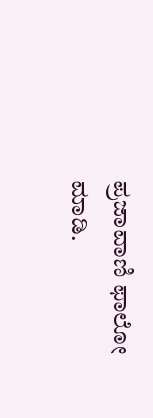ಪ್ರಜಾವಾಣಿ ಫಾಲೋ ಮಾಡಿ.